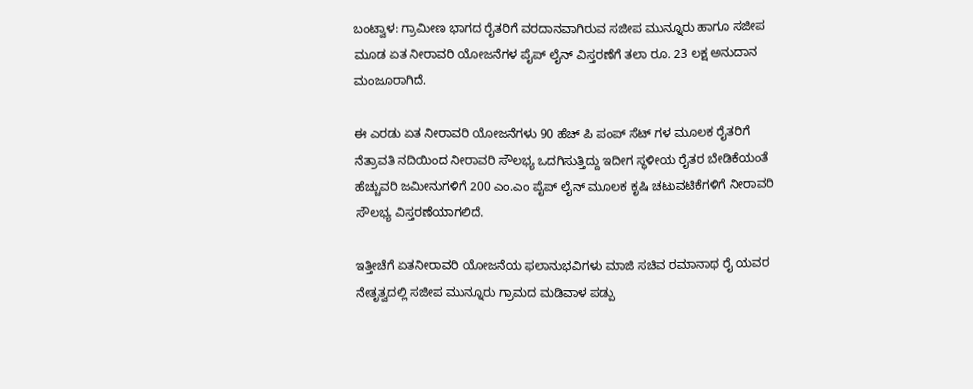ಬಂಟ್ವಾಳ: ಗ್ರಾಮೀಣ ಭಾಗದ ರೈತರಿಗೆ ವರದಾನವಾಗಿರುವ ಸಜೀಪ ಮುನ್ನೂರು ಹಾಗೂ ಸಜೀಪ ಮೂಡ ಏತ ನೀರಾವರಿ ಯೋಜನೆಗಳ ಪೈಪ್ ಲೈನ್ ವಿಸ್ತರಣೆಗೆ ತಲಾ ರೂ. 23 ಲಕ್ಷ ಅನುದಾನ ಮಂಜೂರಾಗಿದೆ.

ಈ ಎರಡು ಏತ ನೀರಾವರಿ ಯೋಜನೆಗಳು 90 ಹೆಚ್ ಪಿ ಪಂಪ್ ಸೆಟ್ ಗಳ ಮೂಲಕ ರೈತರಿಗೆ ನೆತ್ರಾವತಿ ನದಿಯಿಂದ ನೀರಾವರಿ ಸೌಲಭ್ಯ ಒದಗಿಸುತ್ತಿದ್ದು ಇದೀಗ ಸ್ಥಳೀಯ ರೈತರ ಬೇಡಿಕೆಯಂತೆ ಹೆಚ್ಚುವರಿ ಜಮೀನುಗಳಿಗೆ 200 ಎಂ.ಎಂ ಪೈಪ್ ಲೈನ್ ಮೂಲಕ ಕೃಷಿ ಚಟುವಟಿಕೆಗಳಿಗೆ ನೀರಾವರಿ ಸೌಲಭ್ಯ ವಿಸ್ತರಣೆಯಾಗಲಿದೆ.

ಇತ್ತೀಚೆಗೆ ಏತನೀರಾವರಿ ಯೋಜನೆಯ ಫಲಾನುಭವಿಗಳು ಮಾಜಿ ಸಚಿವ ರಮಾನಾಥ ರೈ ಯವರ ನೇತೃತ್ವದಲ್ಲಿ ಸಜೀಪ ಮುನ್ನೂರು ಗ್ರಾಮದ ಮಡಿವಾಳ ಪಡ್ಪು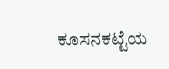ಕೂಸನಕಟ್ಟೆಯ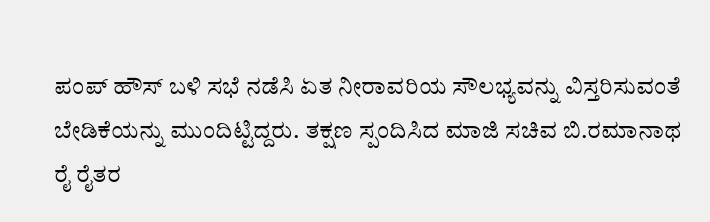ಪಂಪ್ ಹೌಸ್ ಬಳಿ ಸಭೆ ನಡೆಸಿ ಏತ ನೀರಾವರಿಯ ಸೌಲಭ್ಯವನ್ನು ವಿಸ್ತರಿಸುವಂತೆ ಬೇಡಿಕೆಯನ್ನು ಮುಂದಿಟ್ಟಿದ್ದರು. ತಕ್ಷಣ ಸ್ಪಂದಿಸಿದ ಮಾಜಿ ಸಚಿವ ಬಿ.ರಮಾನಾಥ ರೈ ರೈತರ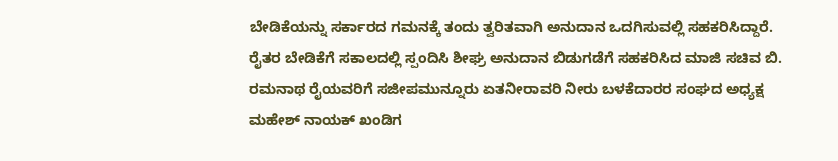ಬೇಡಿಕೆಯನ್ನು ಸರ್ಕಾರದ ಗಮನಕ್ಕೆ ತಂದು ತ್ವರಿತವಾಗಿ ಅನುದಾನ ಒದಗಿಸುವಲ್ಲಿ ಸಹಕರಿಸಿದ್ದಾರೆ. ರೈತರ ಬೇಡಿಕೆಗೆ ಸಕಾಲದಲ್ಲಿ ಸ್ಪಂದಿಸಿ ಶೀಘ್ರ ಅನುದಾನ ಬಿಡುಗಡೆಗೆ ಸಹಕರಿಸಿದ ಮಾಜಿ ಸಚಿವ ಬಿ. ರಮನಾಥ ರೈಯವರಿಗೆ ಸಜೀಪಮುನ್ನೂರು ಏತನೀರಾವರಿ ನೀರು ಬಳಕೆದಾರರ ಸಂಘದ ಅಧ್ಯಕ್ಷ ಮಹೇಶ್ ನಾಯಕ್ ಖಂಡಿಗ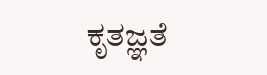ಕೃತಜ್ಞತೆ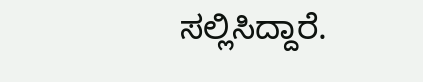ಸಲ್ಲಿಸಿದ್ದಾರೆ.